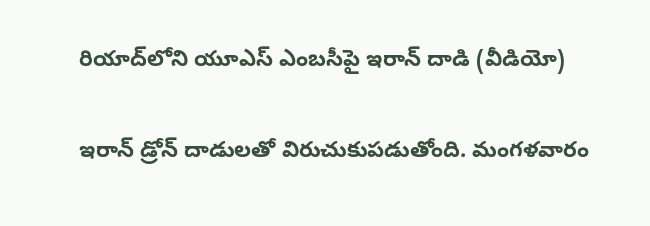రియాద్‌లోని యూఎస్ ఎంబసీపై ఇరాన్ దాడి (వీడియో)

ఇరాన్ డ్రోన్ దాడులతో విరుచుకుపడుతోంది. మంగళవారం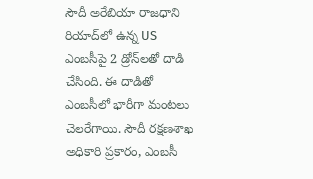సౌదీ అరేబియా రాజధాని రియాద్‌లో ఉన్న US ఎంబసీపై 2 డ్రోన్‌లతో దాడి చేసింది. ఈ దాడితో ఎంబసీలో భారీగా మంటలు చెలరేగాయి. సౌదీ రక్షణశాఖ అధికారి ప్రకారం, ఎంబసీ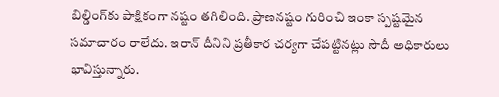బిల్డింగ్‌కు పాక్షికంగా నష్టం తగిలింది. ప్రాణనష్టం గురించి ఇంకా స్పష్టమైన సమాచారం రాలేదు. ఇరాన్‌ దీనిని ప్రతీకార చర్యగా చేపట్టినట్లు సౌదీ అధికారులు భావిస్తున్నారు.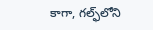కాగా, గల్ఫ్‌లోని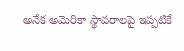అనేక అమెరికా స్థావరాలపై ఇప్పటికే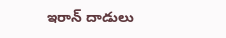ఇరాన్ దాడులు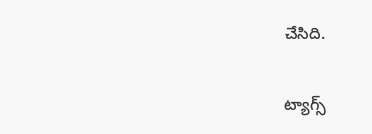చేసిది.

ట్యాగ్స్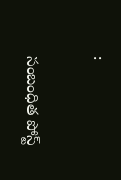:

సంబంధిత పోస్ట్